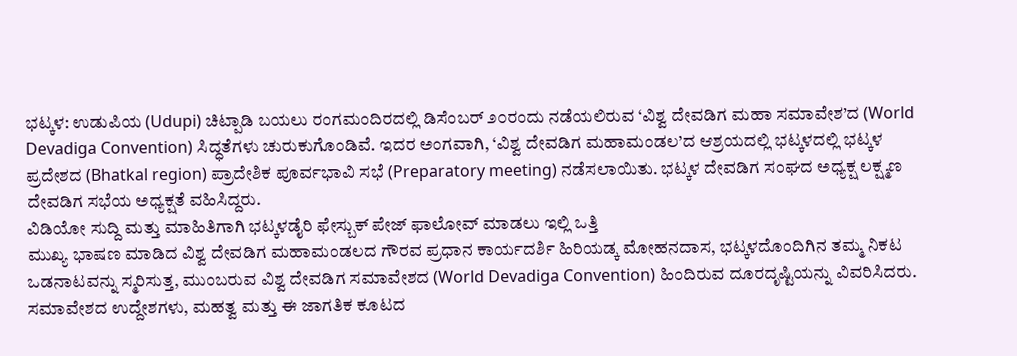ಭಟ್ಕಳ: ಉಡುಪಿಯ (Udupi) ಚಿಟ್ಪಾಡಿ ಬಯಲು ರಂಗಮಂದಿರದಲ್ಲಿ ಡಿಸೆಂಬರ್ ೨೦ರಂದು ನಡೆಯಲಿರುವ ‘ವಿಶ್ವ ದೇವಡಿಗ ಮಹಾ ಸಮಾವೇಶ’ದ (World Devadiga Convention) ಸಿದ್ಧತೆಗಳು ಚುರುಕುಗೊಂಡಿವೆ. ಇದರ ಅಂಗವಾಗಿ, ‘ವಿಶ್ವ ದೇವಡಿಗ ಮಹಾಮಂಡಲ’ದ ಆಶ್ರಯದಲ್ಲಿ ಭಟ್ಕಳದಲ್ಲಿ ಭಟ್ಕಳ ಪ್ರದೇಶದ (Bhatkal region) ಪ್ರಾದೇಶಿಕ ಪೂರ್ವಭಾವಿ ಸಭೆ (Preparatory meeting) ನಡೆಸಲಾಯಿತು. ಭಟ್ಕಳ ದೇವಡಿಗ ಸಂಘದ ಅಧ್ಯಕ್ಷ ಲಕ್ಷ್ಮಣ ದೇವಡಿಗ ಸಭೆಯ ಅಧ್ಯಕ್ಷತೆ ವಹಿಸಿದ್ದರು.
ವಿಡಿಯೋ ಸುದ್ದಿ ಮತ್ತು ಮಾಹಿತಿಗಾಗಿ ಭಟ್ಕಳಡೈರಿ ಫೇಸ್ಬುಕ್ ಪೇಜ್ ಫಾಲೋವ್ ಮಾಡಲು ಇಲ್ಲಿ ಒತ್ತಿ
ಮುಖ್ಯ ಭಾಷಣ ಮಾಡಿದ ವಿಶ್ವ ದೇವಡಿಗ ಮಹಾಮಂಡಲದ ಗೌರವ ಪ್ರಧಾನ ಕಾರ್ಯದರ್ಶಿ ಹಿರಿಯಡ್ಕ ಮೋಹನದಾಸ, ಭಟ್ಕಳದೊಂದಿಗಿನ ತಮ್ಮ ನಿಕಟ ಒಡನಾಟವನ್ನು ಸ್ಮರಿಸುತ್ತ, ಮುಂಬರುವ ವಿಶ್ವ ದೇವಡಿಗ ಸಮಾವೇಶದ (World Devadiga Convention) ಹಿಂದಿರುವ ದೂರದೃಷ್ಟಿಯನ್ನು ವಿವರಿಸಿದರು. ಸಮಾವೇಶದ ಉದ್ದೇಶಗಳು, ಮಹತ್ವ ಮತ್ತು ಈ ಜಾಗತಿಕ ಕೂಟದ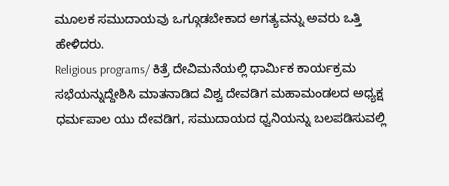ಮೂಲಕ ಸಮುದಾಯವು ಒಗ್ಗೂಡಬೇಕಾದ ಅಗತ್ಯವನ್ನು ಅವರು ಒತ್ತಿ ಹೇಳಿದರು.
Religious programs/ ಕಿತ್ರೆ ದೇವಿಮನೆಯಲ್ಲಿ ಧಾರ್ಮಿಕ ಕಾರ್ಯಕ್ರಮ
ಸಭೆಯನ್ನುದ್ದೇಶಿಸಿ ಮಾತನಾಡಿದ ವಿಶ್ವ ದೇವಡಿಗ ಮಹಾಮಂಡಲದ ಅಧ್ಯಕ್ಷ ಧರ್ಮಪಾಲ ಯು ದೇವಡಿಗ, ಸಮುದಾಯದ ಧ್ವನಿಯನ್ನು ಬಲಪಡಿಸುವಲ್ಲಿ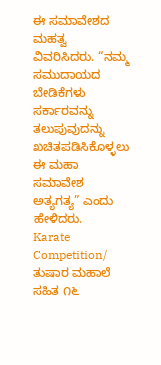ಈ ಸಮಾವೇಶದ ಮಹತ್ವ ವಿವರಿಸಿದರು. “ನಮ್ಮ ಸಮುದಾಯದ ಬೇಡಿಕೆಗಳು ಸರ್ಕಾರವನ್ನು ತಲುಪುವುದನ್ನು ಖಚಿತಪಡಿಸಿಕೊಳ್ಳಲು ಈ ಮಹಾ ಸಮಾವೇಶ ಅತ್ಯಗತ್ಯ” ಎಂದು ಹೇಳಿದರು.
Karate Competition/ ತುಷಾರ ಮಹಾಲೆ ಸಹಿತ ೧೬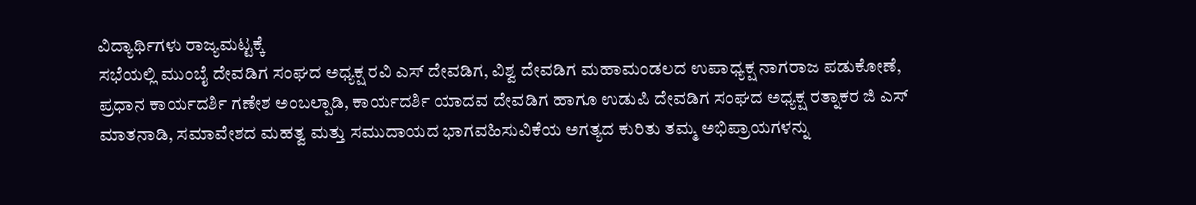ವಿದ್ಯಾರ್ಥಿಗಳು ರಾಜ್ಯಮಟ್ಟಕ್ಕೆ
ಸಭೆಯಲ್ಲಿ ಮುಂಬೈ ದೇವಡಿಗ ಸಂಘದ ಅಧ್ಯಕ್ಷ ರವಿ ಎಸ್ ದೇವಡಿಗ, ವಿಶ್ವ ದೇವಡಿಗ ಮಹಾಮಂಡಲದ ಉಪಾಧ್ಯಕ್ಷ ನಾಗರಾಜ ಪಡುಕೋಣೆ, ಪ್ರಧಾನ ಕಾರ್ಯದರ್ಶಿ ಗಣೇಶ ಅಂಬಲ್ಪಾಡಿ, ಕಾರ್ಯದರ್ಶಿ ಯಾದವ ದೇವಡಿಗ ಹಾಗೂ ಉಡುಪಿ ದೇವಡಿಗ ಸಂಘದ ಅಧ್ಯಕ್ಷ ರತ್ನಾಕರ ಜಿ ಎಸ್ ಮಾತನಾಡಿ, ಸಮಾವೇಶದ ಮಹತ್ವ ಮತ್ತು ಸಮುದಾಯದ ಭಾಗವಹಿಸುವಿಕೆಯ ಅಗತ್ಯದ ಕುರಿತು ತಮ್ಮ ಅಭಿಪ್ರಾಯಗಳನ್ನು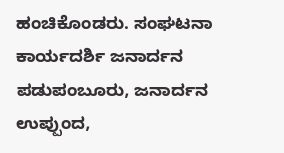ಹಂಚಿಕೊಂಡರು. ಸಂಘಟನಾ ಕಾರ್ಯದರ್ಶಿ ಜನಾರ್ದನ ಪಡುಪಂಬೂರು, ಜನಾರ್ದನ ಉಪ್ಪುಂದ,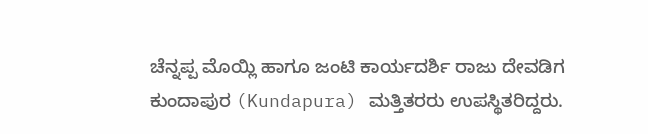ಚೆನ್ನಪ್ಪ ಮೊಯ್ಲಿ ಹಾಗೂ ಜಂಟಿ ಕಾರ್ಯದರ್ಶಿ ರಾಜು ದೇವಡಿಗ ಕುಂದಾಪುರ (Kundapura) ಮತ್ತಿತರರು ಉಪಸ್ಥಿತರಿದ್ದರು.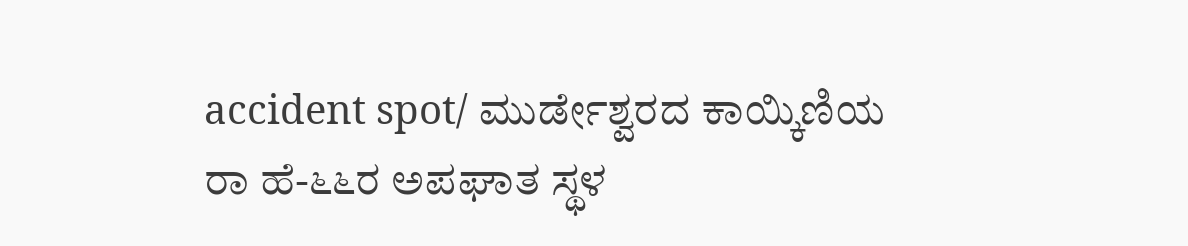accident spot/ ಮುರ್ಡೇಶ್ವರದ ಕಾಯ್ಕಿಣಿಯ ರಾ ಹೆ-೬೬ರ ಅಪಘಾತ ಸ್ಥಳ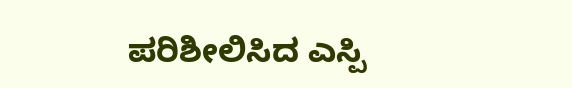ಪರಿಶೀಲಿಸಿದ ಎಸ್ಪಿ